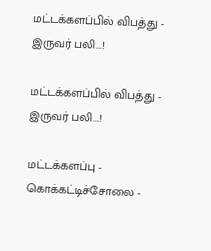மட்டக்களப்பில் விபத்து - இருவர் பலி...!

மட்டக்களப்பில் விபத்து - இருவர் பலி...!

மட்டக்களப்பு - கொக்கட்டிச்சோலை -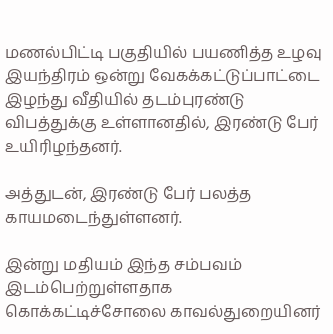மணல்பிட்டி பகுதியில் பயணித்த உழவு இயந்திரம் ஒன்று வேகக்கட்டுப்பாட்டை இழந்து வீதியில் தடம்புரண்டு விபத்துக்கு உள்ளானதில், இரண்டு பேர் உயிரிழந்தனர்.

அத்துடன், இரண்டு பேர் பலத்த காயமடைந்துள்ளனர்.

இன்று மதியம் இந்த சம்பவம் இடம்பெற்றுள்ளதாக கொக்கட்டிச்சோலை காவல்துறையினர்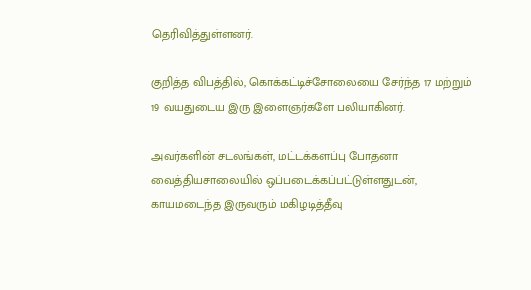தெரிவித்துள்ளனர்.

குறித்த விபத்தில், கொக்கட்டிச்சோலையை சேர்ந்த 17 மற்றும் 19 வயதுடைய இரு இளைஞர்களே பலியாகினர்.

அவர்களின் சடலங்கள், மட்டக்களப்பு போதனா வைத்தியசாலையில் ஒப்படைக்கப்பட்டுள்ளதுடன், காயமடைந்த இருவரும் மகிழடித்தீவு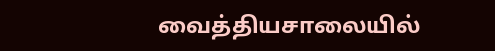வைத்தியசாலையில்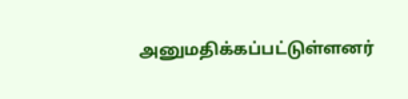அனுமதிக்கப்பட்டுள்ளனர்